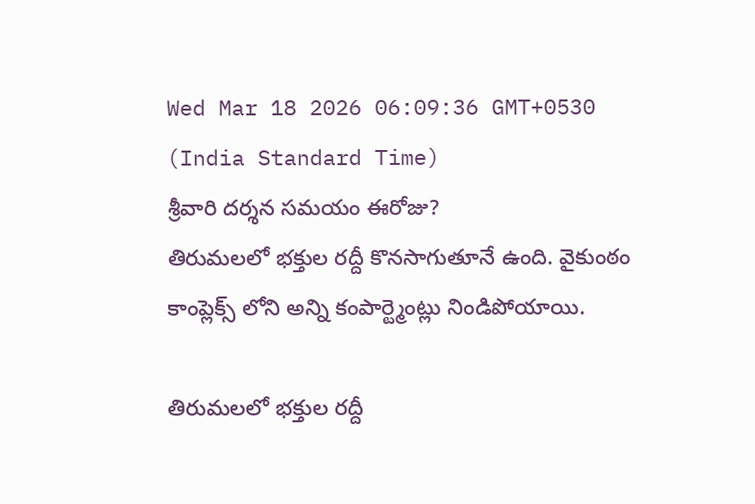Wed Mar 18 2026 06:09:36 GMT+0530 (India Standard Time)
శ్రీవారి దర్శన సమయం ఈరోజు?
తిరుమలలో భక్తుల రద్దీ కొనసాగుతూనే ఉంది. వైకుంఠం కాంప్లెక్స్ లోని అన్ని కంపార్ట్మెంట్లు నిండిపోయాయి.

తిరుమలలో భక్తుల రద్దీ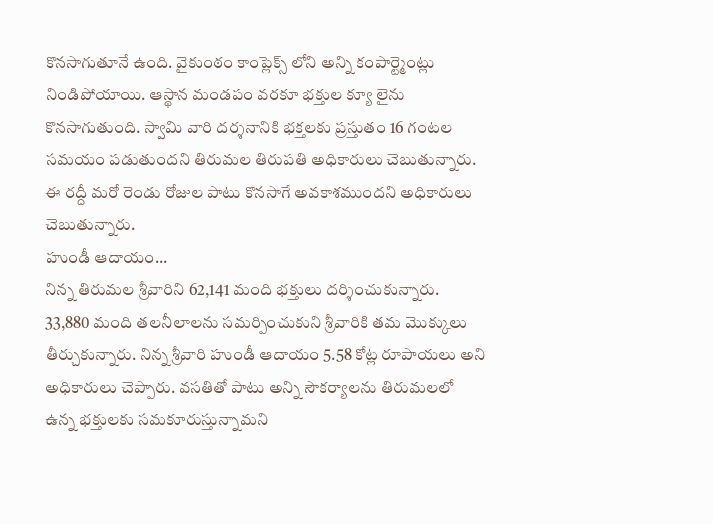కొనసాగుతూనే ఉంది. వైకుంఠం కాంప్లెక్స్ లోని అన్ని కంపార్ట్మెంట్లు నిండిపోయాయి. ఆస్థాన మండపం వరకూ భక్తుల క్యూ లైను కొనసాగుతుంది. స్వామి వారి దర్శనానికి భక్తలకు ప్రస్తుతం 16 గంటల సమయం పడుతుందని తిరుమల తిరుపతి అధికారులు చెబుతున్నారు. ఈ రద్దీ మరో రెండు రోజుల పాటు కొనసాగే అవకాశముందని అధికారులు చెబుతున్నారు.
హుండీ ఆదాయం...
నిన్న తిరుమల శ్రీవారిని 62,141 మంది భక్తులు దర్శించుకున్నారు. 33,880 మంది తలనీలాలను సమర్పించుకుని శ్రీవారికి తమ మొక్కులు తీర్చుకున్నారు. నిన్న శ్రీవారి హుండీ ఆదాయం 5.58 కోట్ల రూపాయలు అని అధికారులు చెప్పారు. వసతితో పాటు అన్ని సౌకర్యాలను తిరుమలలో ఉన్న భక్తులకు సమకూరుస్తున్నామని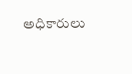అధికారులు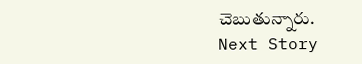చెబుతున్నారు.
Next Story